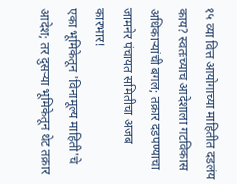१५ व्या वित्त आयोगाच्या माहितीत दडलंय काय? स्वतःच्याच आदेशाला गटविकास अधिकाऱ्यांची बगल; तक्रार दडपण्याचा जामनेर पंचायत समितीचा अजब कारभार!
एका भूमिकेतून 'विनामूल्य माहिती'चे आदेश; तर दुसऱ्या भूमिकेतून थेट तक्रार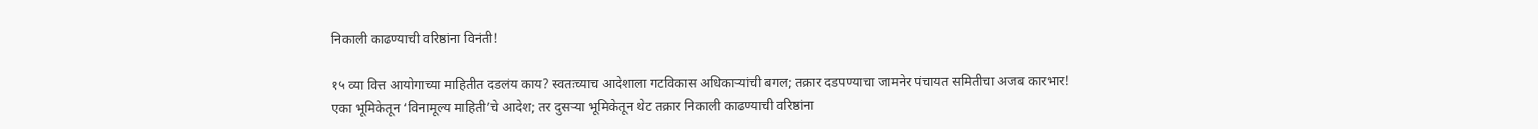निकाली काढण्याची वरिष्ठांना विनंती!

१५ व्या वित्त आयोगाच्या माहितीत दडलंय काय? स्वतःच्याच आदेशाला गटविकास अधिकाऱ्यांची बगल; तक्रार दडपण्याचा जामनेर पंचायत समितीचा अजब कारभार!
एका भूमिकेतून ‘विनामूल्य माहिती’चे आदेश; तर दुसऱ्या भूमिकेतून थेट तक्रार निकाली काढण्याची वरिष्ठांना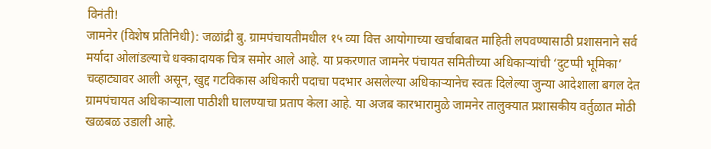विनंती!
जामनेर (विशेष प्रतिनिधी): जळांद्री बु. ग्रामपंचायतीमधील १५ व्या वित्त आयोगाच्या खर्चाबाबत माहिती लपवण्यासाठी प्रशासनाने सर्व मर्यादा ओलांडल्याचे धक्कादायक चित्र समोर आले आहे. या प्रकरणात जामनेर पंचायत समितीच्या अधिकाऱ्यांची ‘दुटप्पी भूमिका’ चव्हाट्यावर आली असून, खुद्द गटविकास अधिकारी पदाचा पदभार असलेल्या अधिकाऱ्यानेच स्वतः दिलेल्या जुन्या आदेशाला बगल देत ग्रामपंचायत अधिकाऱ्याला पाठीशी घालण्याचा प्रताप केला आहे. या अजब कारभारामुळे जामनेर तालुक्यात प्रशासकीय वर्तुळात मोठी खळबळ उडाली आहे.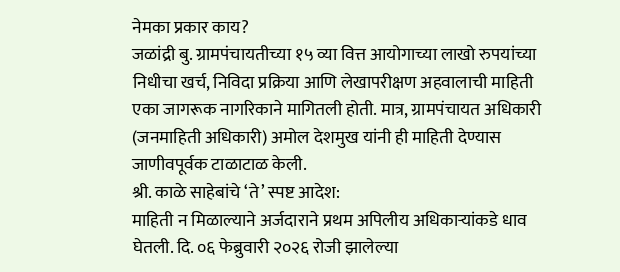नेमका प्रकार काय?
जळांद्री बु. ग्रामपंचायतीच्या १५ व्या वित्त आयोगाच्या लाखो रुपयांच्या निधीचा खर्च, निविदा प्रक्रिया आणि लेखापरीक्षण अहवालाची माहिती एका जागरूक नागरिकाने मागितली होती. मात्र, ग्रामपंचायत अधिकारी (जनमाहिती अधिकारी) अमोल देशमुख यांनी ही माहिती देण्यास जाणीवपूर्वक टाळाटाळ केली.
श्री. काळे साहेबांचे ‘ते’ स्पष्ट आदेश:
माहिती न मिळाल्याने अर्जदाराने प्रथम अपिलीय अधिकाऱ्यांकडे धाव घेतली. दि. ०६ फेब्रुवारी २०२६ रोजी झालेल्या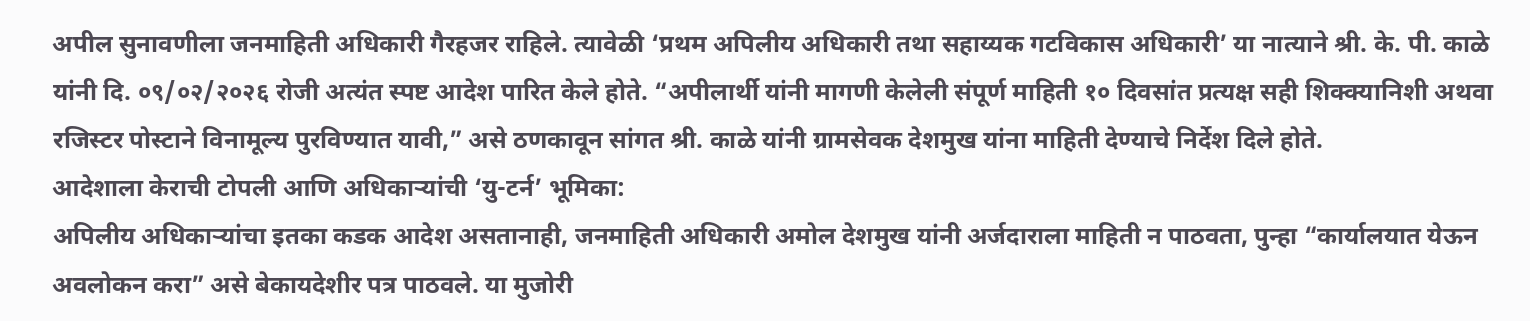अपील सुनावणीला जनमाहिती अधिकारी गैरहजर राहिले. त्यावेळी ‘प्रथम अपिलीय अधिकारी तथा सहाय्यक गटविकास अधिकारी’ या नात्याने श्री. के. पी. काळे यांनी दि. ०९/०२/२०२६ रोजी अत्यंत स्पष्ट आदेश पारित केले होते. “अपीलार्थी यांनी मागणी केलेली संपूर्ण माहिती १० दिवसांत प्रत्यक्ष सही शिक्क्यानिशी अथवा रजिस्टर पोस्टाने विनामूल्य पुरविण्यात यावी,” असे ठणकावून सांगत श्री. काळे यांनी ग्रामसेवक देशमुख यांना माहिती देण्याचे निर्देश दिले होते.
आदेशाला केराची टोपली आणि अधिकाऱ्यांची ‘यु-टर्न’ भूमिका:
अपिलीय अधिकाऱ्यांचा इतका कडक आदेश असतानाही, जनमाहिती अधिकारी अमोल देशमुख यांनी अर्जदाराला माहिती न पाठवता, पुन्हा “कार्यालयात येऊन अवलोकन करा” असे बेकायदेशीर पत्र पाठवले. या मुजोरी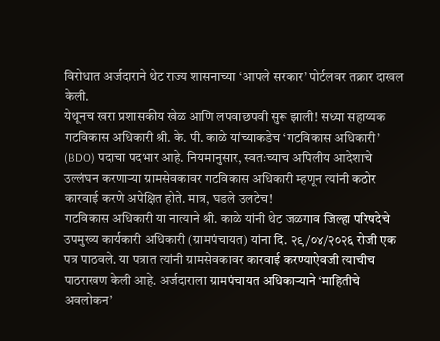विरोधात अर्जदाराने थेट राज्य शासनाच्या ‘आपले सरकार’ पोर्टलवर तक्रार दाखल केली.
येथूनच खरा प्रशासकीय खेळ आणि लपवाछपवी सुरू झाली! सध्या सहाय्यक गटविकास अधिकारी श्री. के. पी. काळे यांच्याकडेच ‘गटविकास अधिकारी’ (BDO) पदाचा पदभार आहे. नियमानुसार, स्वतःच्याच अपिलीय आदेशाचे उल्लंघन करणाऱ्या ग्रामसेवकावर गटविकास अधिकारी म्हणून त्यांनी कठोर कारवाई करणे अपेक्षित होते. मात्र, घडले उलटेच!
गटविकास अधिकारी या नात्याने श्री. काळे यांनी थेट जळगाव जिल्हा परिषदेचे उपमुख्य कार्यकारी अधिकारी (ग्रामपंचायत) यांना दि. २९/०४/२०२६ रोजी एक पत्र पाठवले. या पत्रात त्यांनी ग्रामसेवकावर कारवाई करण्याऐवजी त्याचीच पाठराखण केली आहे. अर्जदाराला ग्रामपंचायत अधिकाऱ्याने ‘माहितीचे अवलोकन’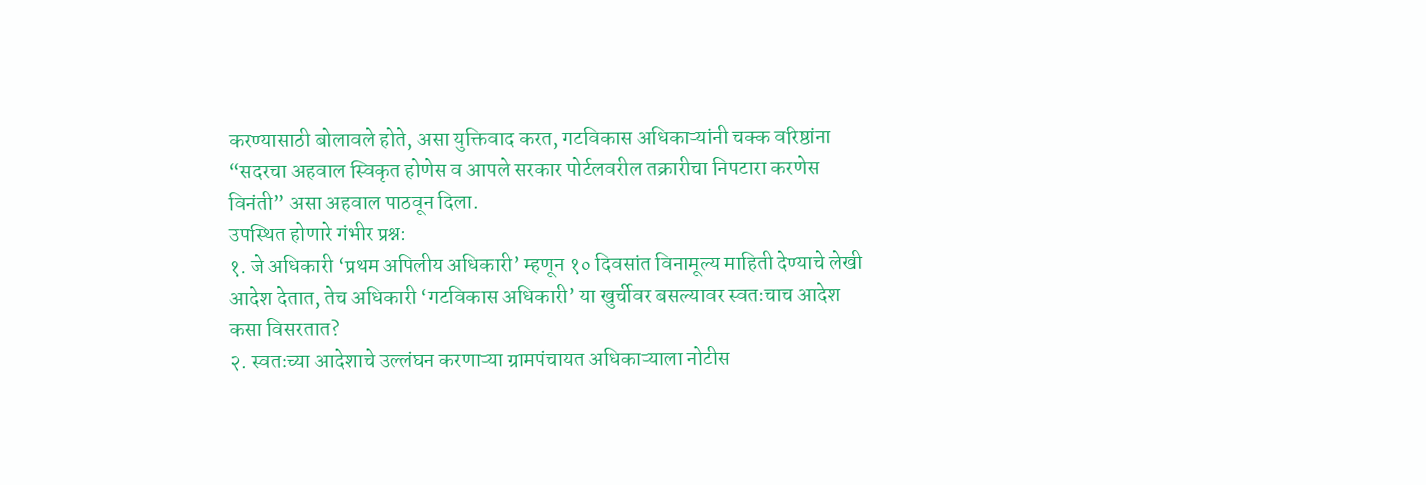करण्यासाठी बोलावले होते, असा युक्तिवाद करत, गटविकास अधिकाऱ्यांनी चक्क वरिष्ठांना “सदरचा अहवाल स्विकृत होणेस व आपले सरकार पोर्टलवरील तक्रारीचा निपटारा करणेस विनंती” असा अहवाल पाठवून दिला.
उपस्थित होणारे गंभीर प्रश्न:
१. जे अधिकारी ‘प्रथम अपिलीय अधिकारी’ म्हणून १० दिवसांत विनामूल्य माहिती देण्याचे लेखी आदेश देतात, तेच अधिकारी ‘गटविकास अधिकारी’ या खुर्चीवर बसल्यावर स्वतःचाच आदेश कसा विसरतात?
२. स्वतःच्या आदेशाचे उल्लंघन करणाऱ्या ग्रामपंचायत अधिकाऱ्याला नोटीस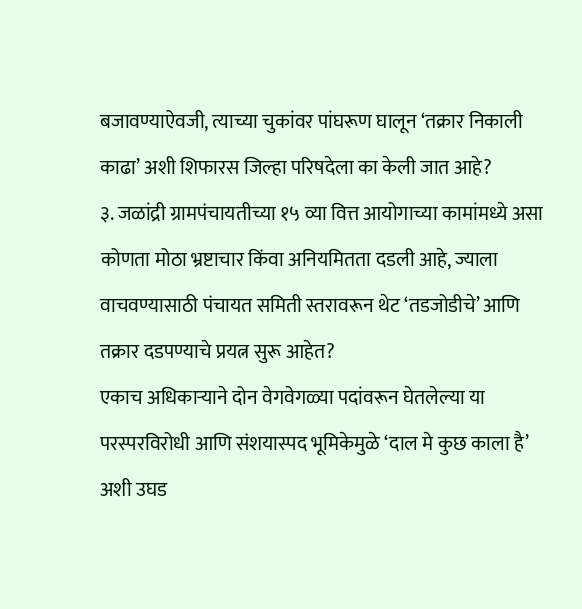बजावण्याऐवजी, त्याच्या चुकांवर पांघरूण घालून ‘तक्रार निकाली काढा’ अशी शिफारस जिल्हा परिषदेला का केली जात आहे?
३. जळांद्री ग्रामपंचायतीच्या १५ व्या वित्त आयोगाच्या कामांमध्ये असा कोणता मोठा भ्रष्टाचार किंवा अनियमितता दडली आहे, ज्याला वाचवण्यासाठी पंचायत समिती स्तरावरून थेट ‘तडजोडीचे’ आणि तक्रार दडपण्याचे प्रयत्न सुरू आहेत?
एकाच अधिकाऱ्याने दोन वेगवेगळ्या पदांवरून घेतलेल्या या परस्परविरोधी आणि संशयास्पद भूमिकेमुळे ‘दाल मे कुछ काला है’ अशी उघड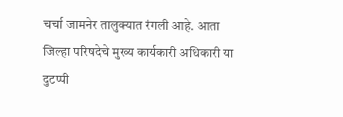चर्चा जामनेर तालुक्यात रंगली आहे. आता जिल्हा परिषदेचे मुख्य कार्यकारी अधिकारी या दुटप्पी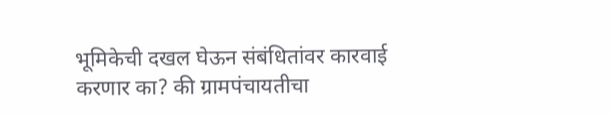भूमिकेची दखल घेऊन संबंधितांवर कारवाई करणार का? की ग्रामपंचायतीचा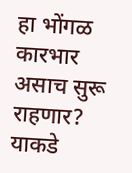हा भोंगळ कारभार असाच सुरू राहणार? याकडे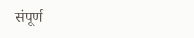संपूर्ण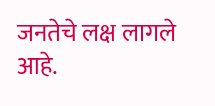जनतेचे लक्ष लागले आहे.